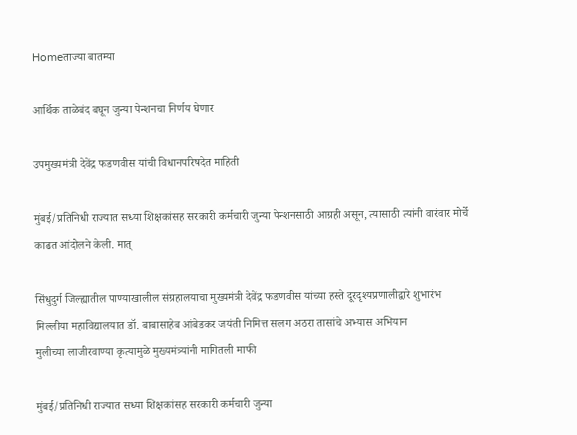Homeताज्या बातम्या

आर्थिक ताळेबंद बघून जुन्या पेन्शनचा निर्णय घेणार

उपमुख्यमंत्री देवेंद्र फडणवीस यांची विधानपरिषदेत माहिती

मुंबई/प्रतिनिधी राज्यात सध्या शिक्षकांसह सरकारी कर्मचारी जुन्या पेन्शनसाठी आग्रही असून, त्यासाठी त्यांनी वारंवार मोर्चे काढत आंदोलने केली. मात्

सिंधुदुर्ग जिल्ह्यातील पाण्याखालील संग्रहालयाचा मुख्यमंत्री देवेंद्र फडणवीस यांच्या हस्ते दूरदृश्यप्रणालीद्वारे शुभारंभ
मिल्लीया महाविद्यालयात डॉ. बाबासाहेब आंबेडकर जयंती निमित्त सलग अठरा तासांचे अभ्यास अभियान
मुलीच्या लाजीरवाण्या कृत्यामुळे मुख्यमंत्र्यांनी मागितली माफी

मुंबई/प्रतिनिधी राज्यात सध्या शिक्षकांसह सरकारी कर्मचारी जुन्या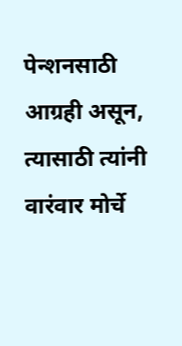पेन्शनसाठी आग्रही असून, त्यासाठी त्यांनी वारंवार मोर्चे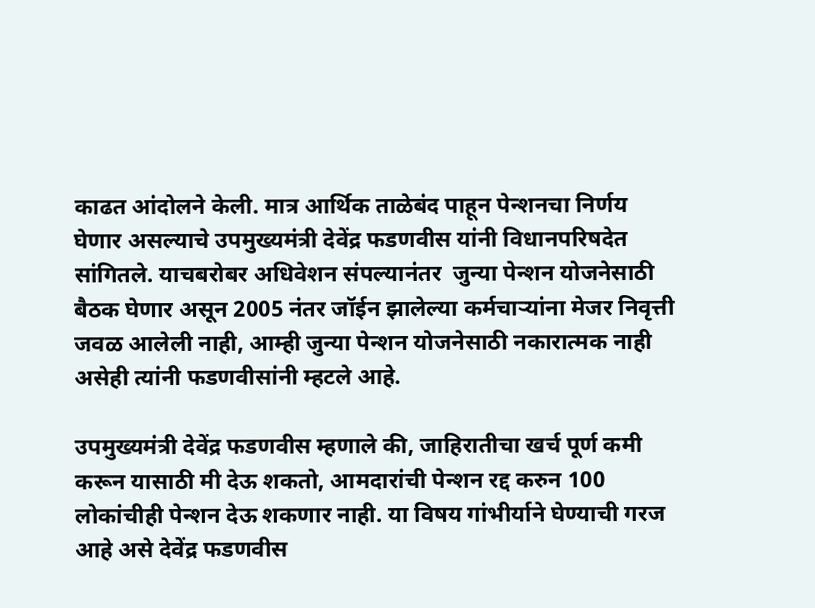काढत आंदोलने केली. मात्र आर्थिक ताळेबंद पाहून पेन्शनचा निर्णय घेणार असल्याचे उपमुख्यमंत्री देवेंद्र फडणवीस यांनी विधानपरिषदेत सांगितले. याचबरोबर अधिवेशन संपल्यानंतर  जुन्या पेन्शन योजनेसाठी बैठक घेणार असून 2005 नंतर जॉईन झालेल्या कर्मचार्‍यांना मेजर निवृत्ती जवळ आलेली नाही, आम्ही जुन्या पेन्शन योजनेसाठी नकारात्मक नाही असेही त्यांनी फडणवीसांनी म्हटले आहे.

उपमुख्यमंत्री देवेंद्र फडणवीस म्हणाले की, जाहिरातीचा खर्च पूर्ण कमी करून यासाठी मी देऊ शकतो, आमदारांची पेन्शन रद्द करुन 100 लोकांचीही पेन्शन देऊ शकणार नाही. या विषय गांभीर्याने घेण्याची गरज आहे असे देवेंद्र फडणवीस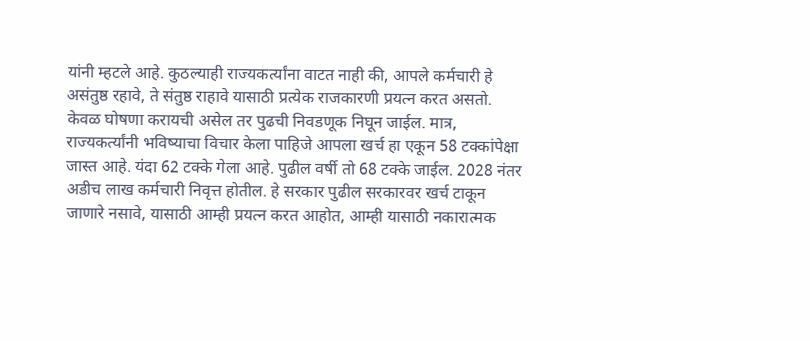यांनी म्हटले आहे. कुठल्याही राज्यकर्त्यांना वाटत नाही की, आपले कर्मचारी हे असंतुष्ठ रहावे, ते संतुष्ठ राहावे यासाठी प्रत्येक राजकारणी प्रयत्न करत असतो. केवळ घोषणा करायची असेल तर पुढची निवडणूक निघून जाईल. मात्र, राज्यकर्त्यांनी भविष्याचा विचार केला पाहिजे आपला खर्च हा एकून 58 टक्कांपेक्षा जास्त आहे. यंदा 62 टक्के गेला आहे. पुढील वर्षी तो 68 टक्के जाईल. 2028 नंतर अडीच लाख कर्मचारी निवृत्त होतील. हे सरकार पुढील सरकारवर खर्च टाकून जाणारे नसावे, यासाठी आम्ही प्रयत्न करत आहोत, आम्ही यासाठी नकारात्मक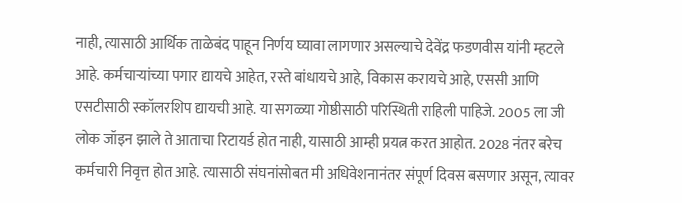नाही, त्यासाठी आर्थिक ताळेबंद पाहून निर्णय घ्यावा लागणार असल्याचे देवेंद्र फडणवीस यांनी म्हटले आहे. कर्मचार्‍यांच्या पगार द्यायचे आहेत, रस्ते बांधायचे आहे, विकास करायचे आहे, एससी आणि एसटीसाठी स्कॉलरशिप द्यायची आहे. या सगळ्या गोष्ठीसाठी परिस्थिती राहिली पाहिजे. 2005 ला जी लोक जॉइन झाले ते आताचा रिटायर्ड होत नाही, यासाठी आम्ही प्रयत्न करत आहोत. 2028 नंतर बरेच कर्मचारी निवृत्त होत आहे. त्यासाठी संघनांसोबत मी अधिवेशनानंतर संपूर्ण दिवस बसणार असून, त्यावर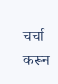चर्चा करून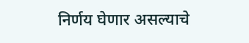निर्णय घेणार असल्याचे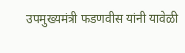उपमुख्यमंत्री फडणवीस यांनी यावेळी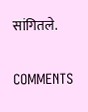सांगितले.

COMMENTS